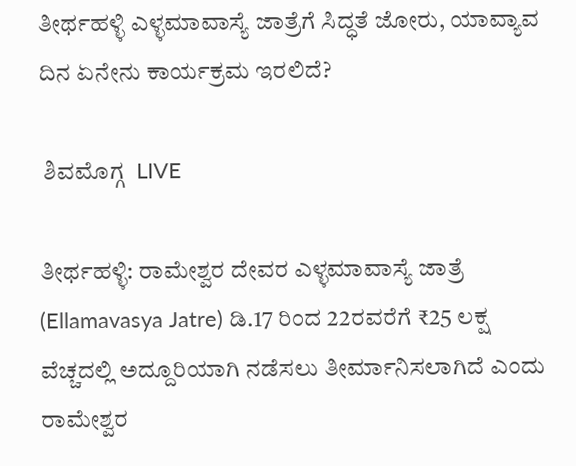ತೀರ್ಥಹಳ್ಳಿ ಎಳ್ಳಮಾವಾಸ್ಯೆ ಜಾತ್ರೆಗೆ ಸಿದ್ಧತೆ ಜೋರು, ಯಾವ್ಯಾವ ದಿನ ಏನೇನು ಕಾರ್ಯಕ್ರಮ ಇರಲಿದೆ?

 ಶಿವಮೊಗ್ಗ  LIVE

ತೀರ್ಥಹಳ್ಳಿ: ರಾಮೇಶ್ವರ ದೇವರ ಎಳ್ಳಮಾವಾಸ್ಯೆ ಜಾತ್ರೆ (Ellamavasya Jatre) ಡಿ.17 ರಿಂದ 22ರವರೆಗೆ ₹25 ಲಕ್ಷ ವೆಚ್ಚದಲ್ಲಿ ಅದ್ದೂರಿಯಾಗಿ ನಡೆಸಲು ತೀರ್ಮಾನಿಸಲಾಗಿದೆ ಎಂದು ರಾಮೇಶ್ವರ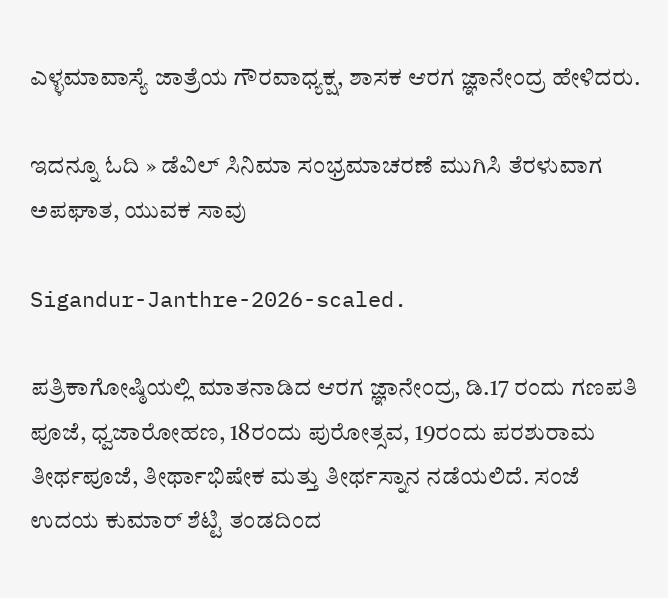ಎಳ್ಳಮಾವಾಸ್ಯೆ ಜಾತ್ರೆಯ ಗೌರವಾಧ್ಯಕ್ಷ, ಶಾಸಕ ಆರಗ ಜ್ಞಾನೇಂದ್ರ ಹೇಳಿದರು.

ಇದನ್ನೂ ಓದಿ » ಡೆವಿಲ್‌ ಸಿನಿಮಾ ಸಂಭ್ರಮಾಚರಣೆ ಮುಗಿಸಿ ತೆರಳುವಾಗ ಅಪಘಾತ, ಯುವಕ ಸಾವು

Sigandur-Janthre-2026-scaled.

ಪತ್ರಿಕಾಗೋಷ್ಠಿಯಲ್ಲಿ ಮಾತನಾಡಿದ ಆರಗ ಜ್ಞಾನೇಂದ್ರ, ಡಿ.17 ರಂದು ಗಣಪತಿ ಪೂಜೆ, ಧ್ವಜಾರೋಹಣ, 18ರಂದು ಪುರೋತ್ಸವ, 19ರಂದು ಪರಶುರಾಮ ತೀರ್ಥಪೂಜೆ, ತೀರ್ಥಾಭಿಷೇಕ ಮತ್ತು ತೀರ್ಥಸ್ನಾನ ನಡೆಯಲಿದೆ. ಸಂಜೆ ಉದಯ ಕುಮಾರ್‌ ಶೆಟ್ಟಿ ತಂಡದಿಂದ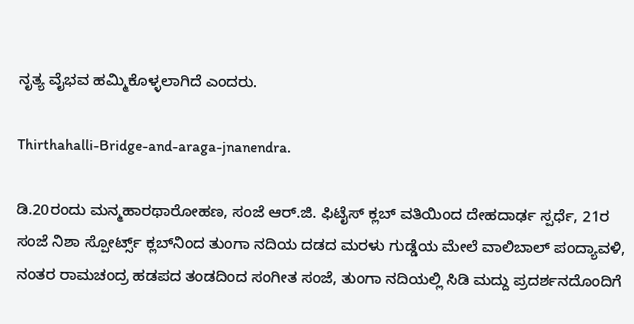ನೃತ್ಯ ವೈಭವ ಹಮ್ಮಿಕೊಳ್ಳಲಾಗಿದೆ ಎಂದರು.

Thirthahalli-Bridge-and-araga-jnanendra.

ಡಿ.20ರಂದು ಮನ್ಮಹಾರಥಾರೋಹಣ, ಸಂಜೆ ಆರ್.ಜಿ. ಫಿಟೈಸ್ ಕ್ಲಬ್ ವತಿಯಿಂದ ದೇಹದಾರ್ಢ ಸ್ಪರ್ಧೆ, 21ರ ಸಂಜೆ ನಿಶಾ ಸ್ಪೋರ್ಟ್ಸ್ ಕ್ಲಬ್‌ನಿಂದ ತುಂಗಾ ನದಿಯ ದಡದ ಮರಳು ಗುಡ್ಡೆಯ ಮೇಲೆ ವಾಲಿಬಾಲ್ ಪಂದ್ಯಾವಳಿ, ನಂತರ ರಾಮಚಂದ್ರ ಹಡಪದ ತಂಡದಿಂದ ಸಂಗೀತ ಸಂಜೆ, ತುಂಗಾ ನದಿಯಲ್ಲಿ ಸಿಡಿ ಮದ್ದು ಪ್ರದರ್ಶನದೊಂದಿಗೆ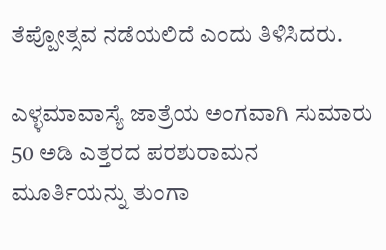ತೆಪ್ಪೋತ್ಸವ ನಡೆಯಲಿದೆ ಎಂದು ತಿಳಿಸಿದರು.

ಎಳ್ಳಮಾವಾಸ್ಯೆ ಜಾತ್ರೆಯ ಅಂಗವಾಗಿ ಸುಮಾರು 50 ಅಡಿ ಎತ್ತರದ ಪರಶುರಾಮನ ಮೂರ್ತಿಯನ್ನು ತುಂಗಾ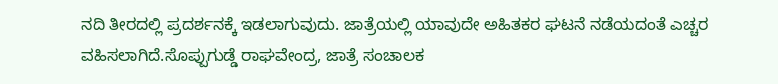ನದಿ ತೀರದಲ್ಲಿ ಪ್ರದರ್ಶನಕ್ಕೆ ಇಡಲಾಗುವುದು. ಜಾತ್ರೆಯಲ್ಲಿ ಯಾವುದೇ ಅಹಿತಕರ ಘಟನೆ ನಡೆಯದಂತೆ ಎಚ್ಚರ ವಹಿಸಲಾಗಿದೆ.ಸೊಪ್ಪುಗುಡ್ಡೆ ರಾಘವೇಂದ್ರ, ಜಾತ್ರೆ ಸಂಚಾಲಕ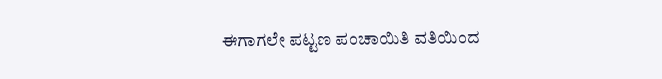ಈಗಾಗಲೇ ಪಟ್ಟಣ ಪಂಚಾಯಿತಿ ವತಿಯಿಂದ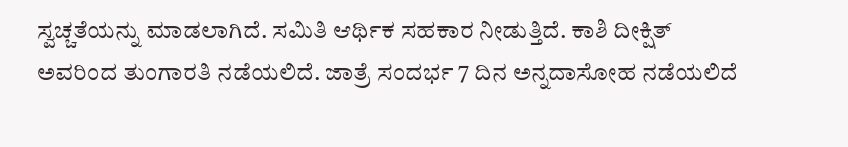ಸ್ವಚ್ಚತೆಯನ್ನು ಮಾಡಲಾಗಿದೆ. ಸಮಿತಿ ಆರ್ಥಿಕ ಸಹಕಾರ ನೀಡುತ್ತಿದೆ. ಕಾಶಿ ದೀಕ್ಷಿತ್ ಅವರಿಂದ ತುಂಗಾರತಿ ನಡೆಯಲಿದೆ. ಜಾತ್ರೆ ಸಂದರ್ಭ 7 ದಿನ ಅನ್ನದಾಸೋಹ ನಡೆಯಲಿದೆ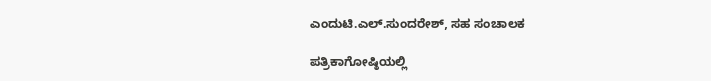ಎಂದುಟಿ.ಎಲ್.ಸುಂದರೇಶ್, ಸಹ ಸಂಚಾಲಕ

ಪತ್ರಿಕಾಗೋಷ್ಠಿಯಲ್ಲಿ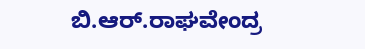ಬಿ.ಆರ್.ರಾಘವೇಂದ್ರ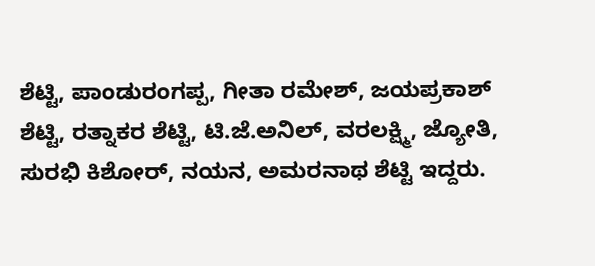ಶೆಟ್ಟಿ, ಪಾಂಡುರಂಗಪ್ಪ, ಗೀತಾ ರಮೇಶ್, ಜಯಪ್ರಕಾಶ್ ಶೆಟ್ಟಿ, ರತ್ನಾಕರ ಶೆಟ್ಟಿ, ಟಿ.ಜೆ.ಅನಿಲ್, ವರಲಕ್ಷ್ಮಿ, ಜ್ಯೋತಿ, ಸುರಭಿ ಕಿಶೋರ್, ನಯನ, ಅಮರನಾಥ ಶೆಟ್ಟಿ ಇದ್ದರು.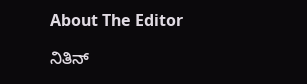About The Editor

ನಿತಿನ್‌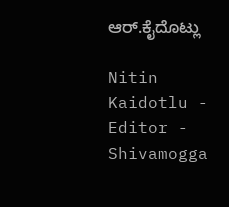ಆರ್‌.ಕೈದೊಟ್ಲು

Nitin Kaidotlu - Editor - Shivamogga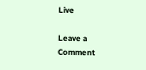Live

Leave a Comment